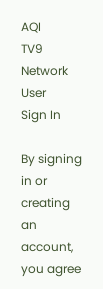AQI
TV9 Network
User
Sign In

By signing in or creating an account, you agree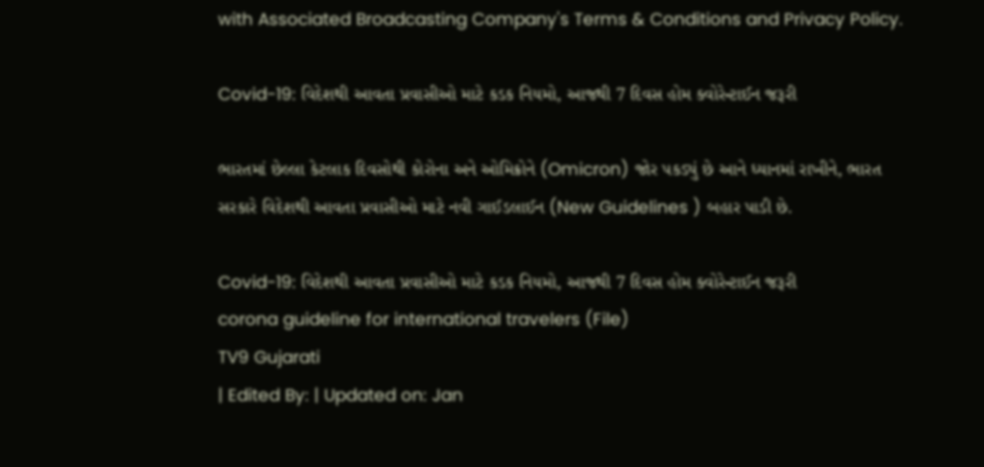with Associated Broadcasting Company's Terms & Conditions and Privacy Policy.

Covid-19: વિદેશથી આવતા પ્રવાસીઓ માટે કડક નિયમો, આજથી 7 દિવસ હોમ ક્વોરેન્ટાઈન જરૂરી

ભારતમાં છેલ્લા કેટલાક દિવસોથી કોરોના અને ઓમિક્રોને (Omicron) જોર પકડ્યું છે આને ધ્યાનમાં રાખીને, ભારત સરકારે વિદેશથી આવતા પ્રવાસીઓ માટે નવી ગાઈડલાઈન (New Guidelines ) બહાર પાડી છે.

Covid-19: વિદેશથી આવતા પ્રવાસીઓ માટે કડક નિયમો, આજથી 7 દિવસ હોમ ક્વોરેન્ટાઈન જરૂરી
corona guideline for international travelers (File)
TV9 Gujarati
| Edited By: | Updated on: Jan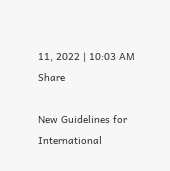11, 2022 | 10:03 AM
Share

New Guidelines for International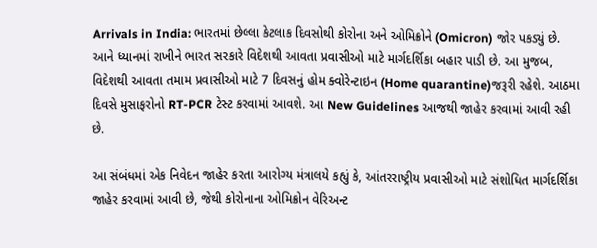Arrivals in India: ભારતમાં છેલ્લા કેટલાક દિવસોથી કોરોના અને ઓમિક્રોને (Omicron) જોર પકડ્યું છે. આને ધ્યાનમાં રાખીને ભારત સરકારે વિદેશથી આવતા પ્રવાસીઓ માટે માર્ગદર્શિકા બહાર પાડી છે. આ મુજબ, વિદેશથી આવતા તમામ પ્રવાસીઓ માટે 7 દિવસનું હોમ ક્વોરેન્ટાઇન (Home quarantine)જરૂરી રહેશે. આઠમા દિવસે મુસાફરોનો RT-PCR ટેસ્ટ કરવામાં આવશે. આ New Guidelines આજથી જાહેર કરવામાં આવી રહી છે.

આ સંબંધમાં એક નિવેદન જાહેર કરતા આરોગ્ય મંત્રાલયે કહ્યું કે, આંતરરાષ્ટ્રીય પ્રવાસીઓ માટે સંશોધિત માર્ગદર્શિકા જાહેર કરવામાં આવી છે, જેથી કોરોનાના ઓમિક્રોન વેરિઅન્ટ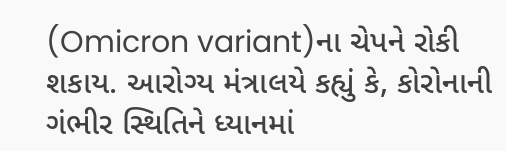(Omicron variant)ના ચેપને રોકી શકાય. આરોગ્ય મંત્રાલયે કહ્યું કે, કોરોનાની ગંભીર સ્થિતિને ધ્યાનમાં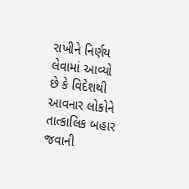રાખીને નિર્ણય લેવામાં આવ્યો છે કે વિદેશથી આવનાર લોકોને તાત્કાલિક બહાર જવાની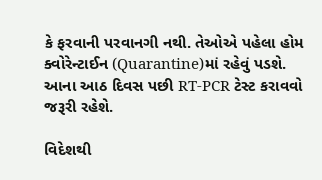કે ફરવાની પરવાનગી નથી. તેઓએ પહેલા હોમ ક્વોરેન્ટાઈન (Quarantine)માં રહેવું પડશે. આના આઠ દિવસ પછી RT-PCR ટેસ્ટ કરાવવો જરૂરી રહેશે.

વિદેશથી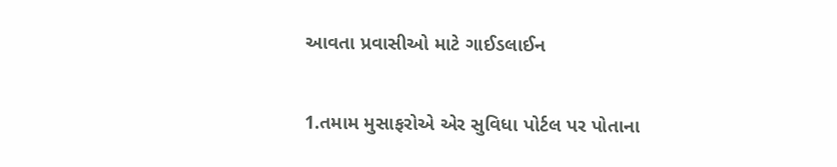આવતા પ્રવાસીઓ માટે ગાઈડલાઈન

1.તમામ મુસાફરોએ એર સુવિધા પોર્ટલ પર પોતાના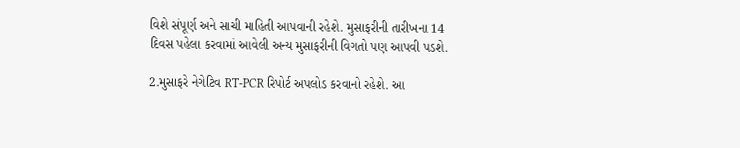વિશે સંપૂર્ણ અને સાચી માહિતી આપવાની રહેશે. મુસાફરીની તારીખના 14 દિવસ પહેલા કરવામાં આવેલી અન્ય મુસાફરીની વિગતો પણ આપવી પડશે.

2.મુસાફરે નેગેટિવ RT-PCR રિપોર્ટ અપલોડ કરવાનો રહેશે. આ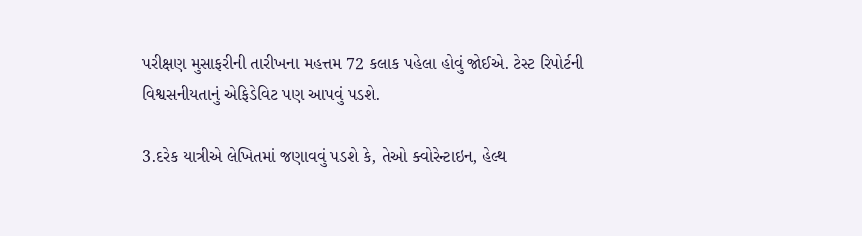પરીક્ષણ મુસાફરીની તારીખના મહત્તમ 72 કલાક પહેલા હોવું જોઈએ. ટેસ્ટ રિપોર્ટની વિશ્વસનીયતાનું એફિડેવિટ પણ આપવું પડશે.

3.દરેક યાત્રીએ લેખિતમાં જણાવવું પડશે કે, તેઓ ક્વોરેન્ટાઇન, હેલ્થ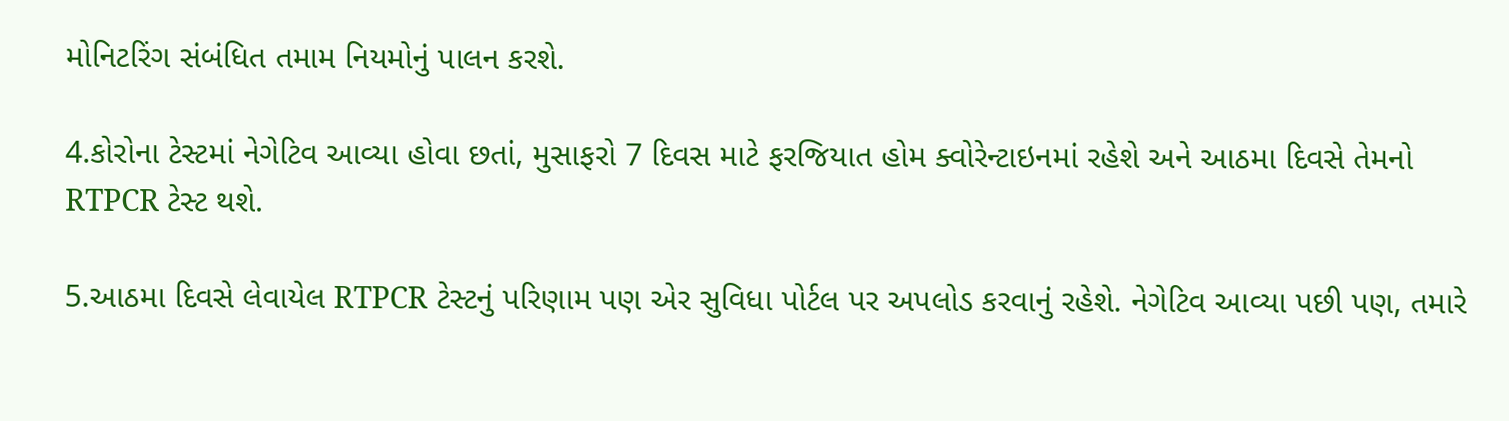મોનિટરિંગ સંબંધિત તમામ નિયમોનું પાલન કરશે.

4.કોરોના ટેસ્ટમાં નેગેટિવ આવ્યા હોવા છતાં, મુસાફરો 7 દિવસ માટે ફરજિયાત હોમ ક્વોરેન્ટાઇનમાં રહેશે અને આઠમા દિવસે તેમનો RTPCR ટેસ્ટ થશે.

5.આઠમા દિવસે લેવાયેલ RTPCR ટેસ્ટનું પરિણામ પણ એર સુવિધા પોર્ટલ પર અપલોડ કરવાનું રહેશે. નેગેટિવ આવ્યા પછી પણ, તમારે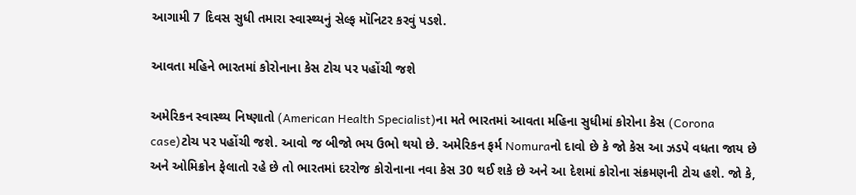આગામી 7 દિવસ સુધી તમારા સ્વાસ્થ્યનું સેલ્ફ મૉનિટર કરવું પડશે.

આવતા મહિને ભારતમાં કોરોનાના કેસ ટોચ પર પહોંચી જશે

અમેરિકન સ્વાસ્થ્ય નિષ્ણાતો (American Health Specialist)ના મતે ભારતમાં આવતા મહિના સુધીમાં કોરોના કેસ (Corona case)ટોચ પર પહોંચી જશે. આવો જ બીજો ભય ઉભો થયો છે. અમેરિકન ફર્મ Nomuraનો દાવો છે કે જો કેસ આ ઝડપે વધતા જાય છે અને ઓમિક્રોન ફેલાતો રહે છે તો ભારતમાં દરરોજ કોરોનાના નવા કેસ 30 થઈ શકે છે અને આ દેશમાં કોરોના સંક્રમણની ટોચ હશે. જો કે,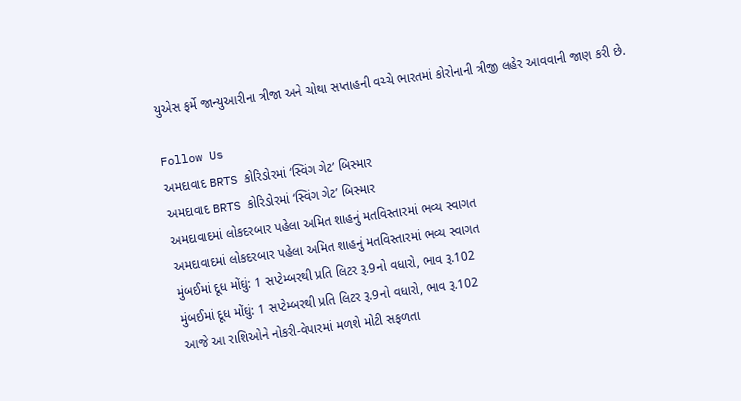યુએસ ફર્મે જાન્યુઆરીના ત્રીજા અને ચોથા સપ્તાહની વચ્ચે ભારતમાં કોરોનાની ત્રીજી લહેર આવવાની જાણ કરી છે.

Follow Us
અમદાવાદ BRTS કોરિડોરમાં ‘સ્વિંગ ગેટ’ બિસ્માર
અમદાવાદ BRTS કોરિડોરમાં ‘સ્વિંગ ગેટ’ બિસ્માર
અમદાવાદમાં લોકદરબાર પહેલા અમિત શાહનું મતવિસ્તારમાં ભવ્ય સ્વાગત
અમદાવાદમાં લોકદરબાર પહેલા અમિત શાહનું મતવિસ્તારમાં ભવ્ય સ્વાગત
મુંબઈમાં દૂધ મોંઘું: 1 સપ્ટેમ્બરથી પ્રતિ લિટર રૂ.9નો વધારો, ભાવ રૂ.102
મુંબઈમાં દૂધ મોંઘું: 1 સપ્ટેમ્બરથી પ્રતિ લિટર રૂ.9નો વધારો, ભાવ રૂ.102
આજે આ રાશિઓને નોકરી-વેપારમાં મળશે મોટી સફળતા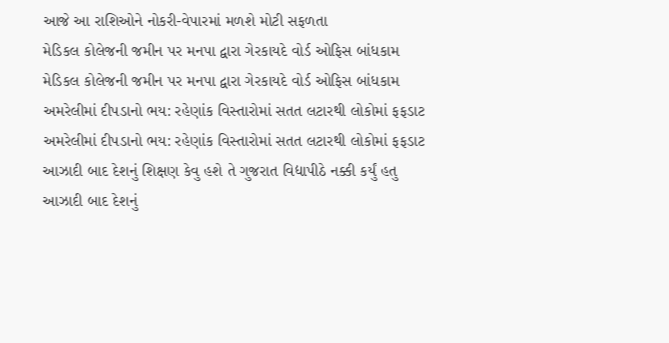આજે આ રાશિઓને નોકરી-વેપારમાં મળશે મોટી સફળતા
મેડિકલ કોલેજની જમીન પર મનપા દ્વારા ગેરકાયદે વોર્ડ ઓફિસ બાંધકામ
મેડિકલ કોલેજની જમીન પર મનપા દ્વારા ગેરકાયદે વોર્ડ ઓફિસ બાંધકામ
અમરેલીમાં દીપડાનો ભય: રહેણાંક વિસ્તારોમાં સતત લટારથી લોકોમાં ફફડાટ
અમરેલીમાં દીપડાનો ભય: રહેણાંક વિસ્તારોમાં સતત લટારથી લોકોમાં ફફડાટ
આઝાદી બાદ દેશનું શિક્ષણ કેવુ હશે તે ગુજરાત વિદ્યાપીઠે નક્કી કર્યું હતુ
આઝાદી બાદ દેશનું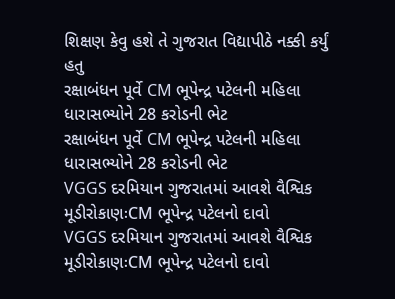શિક્ષણ કેવુ હશે તે ગુજરાત વિદ્યાપીઠે નક્કી કર્યું હતુ
રક્ષાબંધન પૂર્વે CM ભૂપેન્દ્ર પટેલની મહિલા ધારાસભ્યોને 28 કરોડની ભેટ
રક્ષાબંધન પૂર્વે CM ભૂપેન્દ્ર પટેલની મહિલા ધારાસભ્યોને 28 કરોડની ભેટ
VGGS દરમિયાન ગુજરાતમાં આવશે વૈશ્વિક મૂડીરોકાણઃCM ભૂપેન્દ્ર પટેલનો દાવો
VGGS દરમિયાન ગુજરાતમાં આવશે વૈશ્વિક મૂડીરોકાણઃCM ભૂપેન્દ્ર પટેલનો દાવો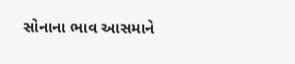સોનાના ભાવ આસમાને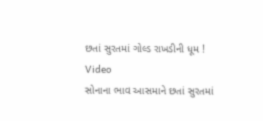છતાં સુરતમાં ગોલ્ડ રાખડીની ધૂમ ! Video
સોનાના ભાવ આસમાને છતાં સુરતમાં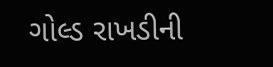ગોલ્ડ રાખડીની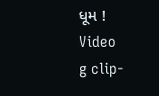ધૂમ ! Video
g clip-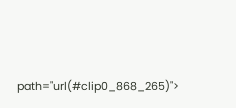path="url(#clip0_868_265)">